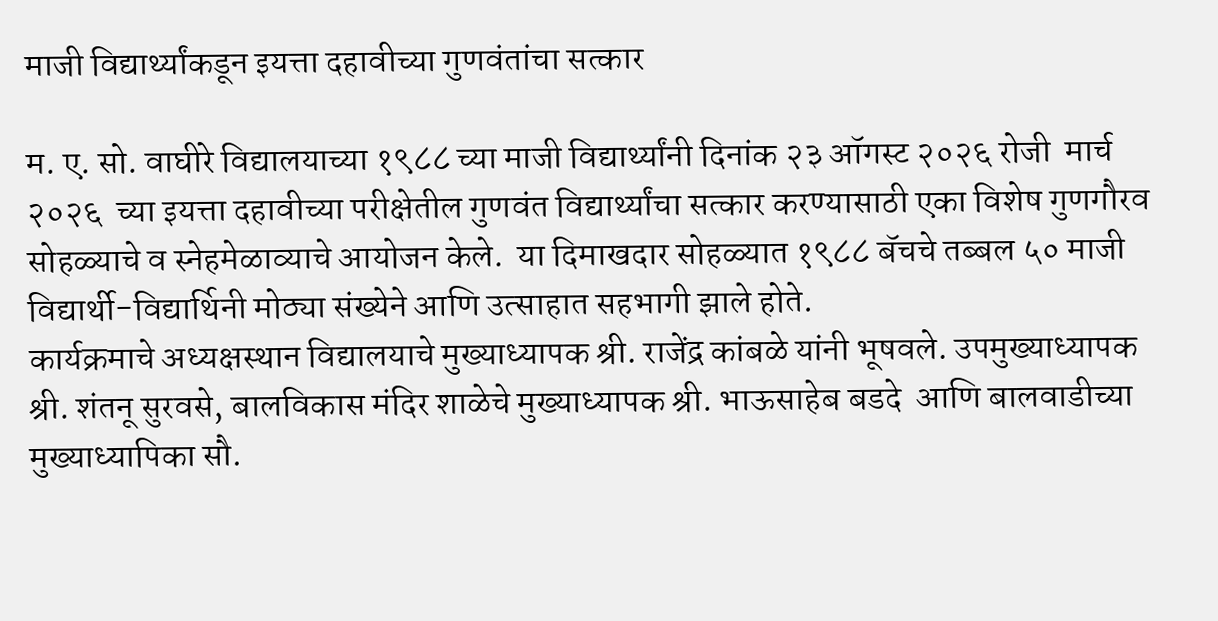माजी विद्यार्थ्यांकडून इयत्ता दहावीच्या गुणवंतांचा सत्कार

म. ए. सो. वाघीरे विद्यालयाच्या १९८८ च्या माजी विद्यार्थ्यांनी दिनांक २३ ऑगस्ट २०२६ रोजी  मार्च २०२६  च्या इयत्ता दहावीच्या परीक्षेतील गुणवंत विद्यार्थ्यांचा सत्कार करण्यासाठी एका विशेष गुणगौरव सोहळ्याचे व स्नेहमेळाव्याचे आयोजन केले.  या दिमाखदार सोहळ्यात १९८८ बॅचचे तब्बल ५० माजी विद्यार्थी-विद्यार्थिनी मोठ्या संख्येने आणि उत्साहात सहभागी झाले होते.
कार्यक्रमाचे अध्यक्षस्थान विद्यालयाचे मुख्याध्यापक श्री. राजेंद्र कांबळे यांनी भूषवले. उपमुख्याध्यापक श्री. शंतनू सुरवसे, बालविकास मंदिर शाळेचे मुख्याध्यापक श्री. भाऊसाहेब बडदे  आणि बालवाडीच्या मुख्याध्यापिका सौ.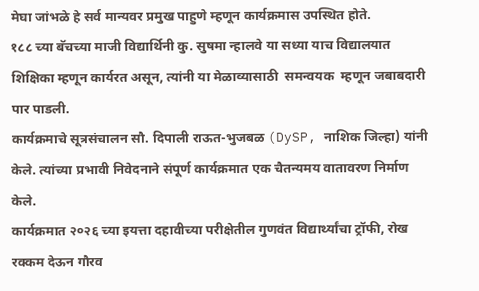मेघा जांभळे हे सर्व मान्यवर प्रमुख पाहुणे म्हणून कार्यक्रमास उपस्थित होते.
१८८ च्या बॅचच्या माजी विद्यार्थिनी कु. सुषमा न्हालवे या सध्या याच विद्यालयात शिक्षिका म्हणून कार्यरत असून, त्यांनी या मेळाव्यासाठी  समन्वयक  म्हणून जबाबदारी पार पाडली.
कार्यक्रमाचे सूत्रसंचालन सौ. दिपाली राऊत-भुजबळ (DySP, नाशिक जिल्हा) यांनी केले. त्यांच्या प्रभावी निवेदनाने संपूर्ण कार्यक्रमात एक चैतन्यमय वातावरण निर्माण केले.
कार्यक्रमात २०२६ च्या इयत्ता दहावीच्या परीक्षेतील गुणवंत विद्यार्थ्यांचा ट्रॉफी, रोख रक्कम देऊन गौरव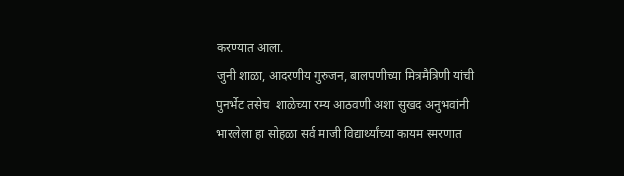करण्यात आला.
जुनी शाळा, आदरणीय गुरुजन, बालपणीच्या मित्रमैत्रिणी यांची पुनर्भेट तसेच  शाळेच्या रम्य आठवणी अशा सुखद अनुभवांनी भारलेला हा सोहळा सर्व माजी विद्यार्थ्यांच्या कायम स्मरणात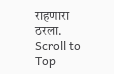राहणारा ठरला.
Scroll to Top